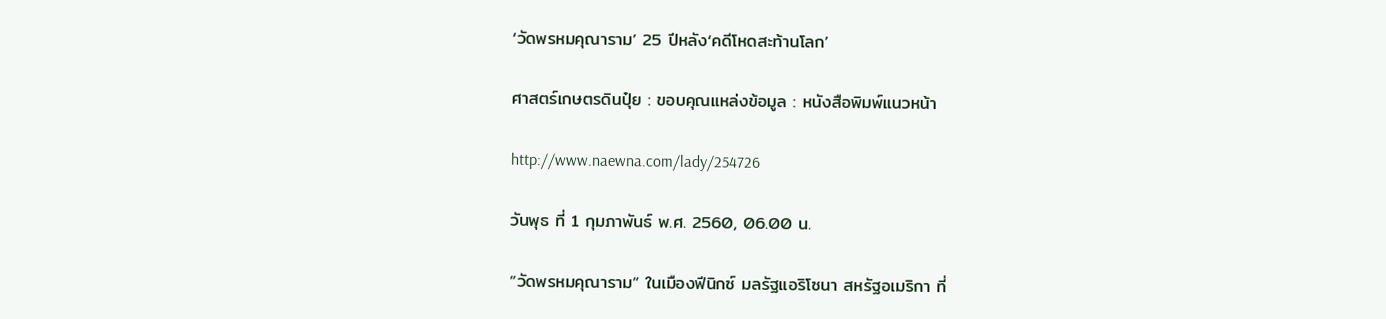‘วัดพรหมคุณาราม’ 25 ปีหลัง‘คดีโหดสะท้านโลก’

ศาสตร์เกษตรดินปุ๋ย : ขอบคุณแหล่งข้อมูล : หนังสือพิมพ์แนวหน้า

http://www.naewna.com/lady/254726

วันพุธ ที่ 1 กุมภาพันธ์ พ.ศ. 2560, 06.00 น.

“วัดพรหมคุณาราม” ในเมืองฟีนิกซ์ มลรัฐแอริโซนา สหรัฐอเมริกา ที่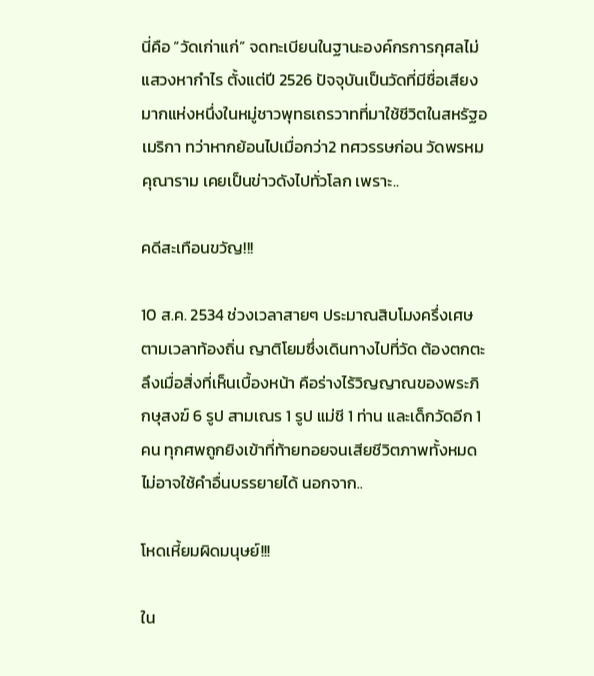นี่คือ “วัดเก่าแก่” จดทะเบียนในฐานะองค์กรการกุศลไม่แสวงหากำไร ตั้งแต่ปี 2526 ปัจจุบันเป็นวัดที่มีชื่อเสียงมากแห่งหนึ่งในหมู่ชาวพุทธเถรวาทที่มาใช้ชีวิตในสหรัฐอเมริกา ทว่าหากย้อนไปเมื่อกว่า2 ทศวรรษก่อน วัดพรหมคุณาราม เคยเป็นข่าวดังไปทั่วโลก เพราะ..

คดีสะเทือนขวัญ!!!

10 ส.ค. 2534 ช่วงเวลาสายๆ ประมาณสิบโมงครึ่งเศษตามเวลาท้องถิ่น ญาติโยมซึ่งเดินทางไปที่วัด ต้องตกตะลึงเมื่อสิ่งที่เห็นเบื้องหน้า คือร่างไร้วิญญาณของพระภิกษุสงฆ์ 6 รูป สามเณร 1 รูป แม่ชี 1 ท่าน และเด็กวัดอีก 1 คน ทุกศพถูกยิงเข้าที่ท้ายทอยจนเสียชีวิตภาพทั้งหมดไม่อาจใช้คำอื่นบรรยายได้ นอกจาก..

โหดเหี้ยมผิดมนุษย์!!!

ใน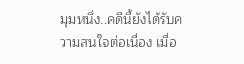มุมหนึ่ง..คดีนี้ยังได้รับความสนใจต่อเนื่อง เมื่อ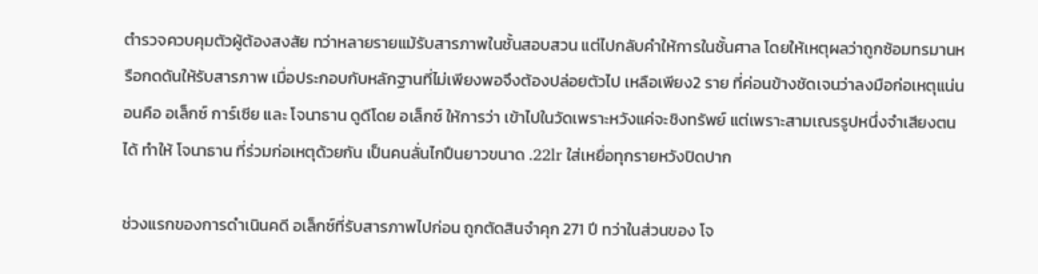ตำรวจควบคุมตัวผู้ต้องสงสัย ทว่าหลายรายแม้รับสารภาพในชั้นสอบสวน แต่ไปกลับคำให้การในชั้นศาล โดยให้เหตุผลว่าถูกซ้อมทรมานหรือกดดันให้รับสารภาพ เมื่อประกอบกับหลักฐานที่ไม่เพียงพอจึงต้องปล่อยตัวไป เหลือเพียง2 ราย ที่ค่อนข้างชัดเจนว่าลงมือก่อเหตุแน่นอนคือ อเล็กซ์ การ์เซีย และ โจนาธาน ดูดีโดย อเล็กซ์ ให้การว่า เข้าไปในวัดเพราะหวังแค่จะชิงทรัพย์ แต่เพราะสามเณรรูปหนึ่งจำเสียงตนได้ ทำให้ โจนาธาน ที่ร่วมก่อเหตุด้วยกัน เป็นคนลั่นไกปืนยาวขนาด .22lr ใส่เหยื่อทุกรายหวังปิดปาก

ช่วงแรกของการดำเนินคดี อเล็กซ์ที่รับสารภาพไปก่อน ถูกตัดสินจำคุก 271 ปี ทว่าในส่วนของ โจ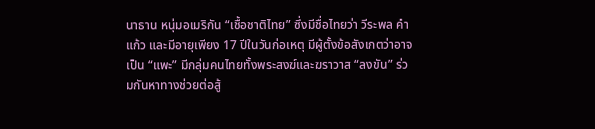นาธาน หนุ่มอเมริกัน “เชื้อชาติไทย” ซึ่งมีชื่อไทยว่า วีระพล คำแก้ว และมีอายุเพียง 17 ปีในวันก่อเหตุ มีผู้ตั้งข้อสังเกตว่าอาจเป็น “แพะ” มีกลุ่มคนไทยทั้งพระสงฆ์และฆราวาส “ลงขัน” ร่วมกันหาทางช่วยต่อสู้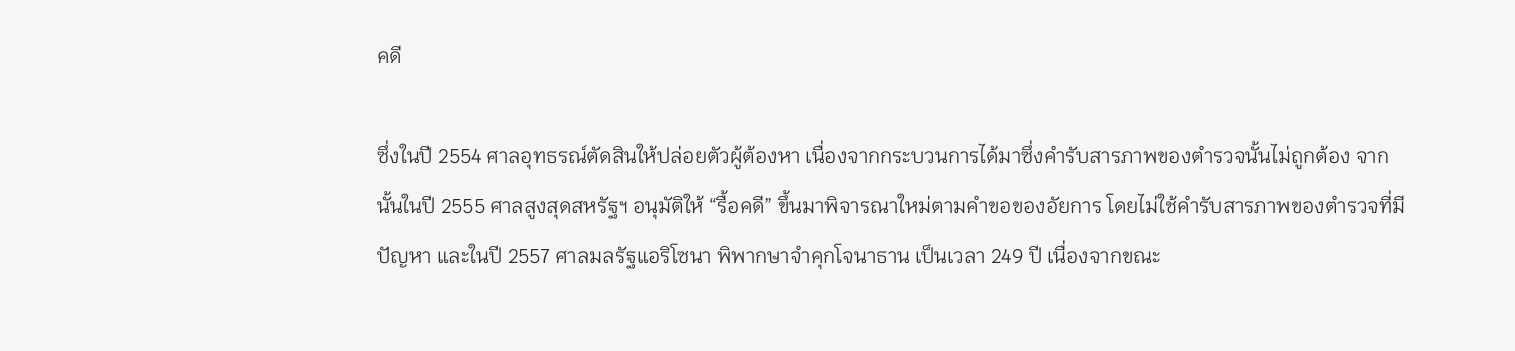คดี

ซึ่งในปี 2554 ศาลอุทธรณ์ตัดสินให้ปล่อยตัวผู้ต้องหา เนื่องจากกระบวนการได้มาซึ่งคำรับสารภาพของตำรวจนั้นไม่ถูกต้อง จากนั้นในปี 2555 ศาลสูงสุดสหรัฐฯ อนุมัติให้ “รื้อคดี” ขึ้นมาพิจารณาใหม่ตามคำขอของอัยการ โดยไม่ใช้คำรับสารภาพของตำรวจที่มีปัญหา และในปี 2557 ศาลมลรัฐแอริโซนา พิพากษาจำคุกโจนาธาน เป็นเวลา 249 ปี เนื่องจากขณะ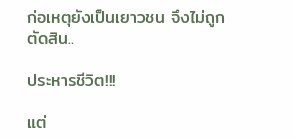ก่อเหตุยังเป็นเยาวชน จึงไม่ถูกตัดสิน..

ประหารชีวิต!!!

แต่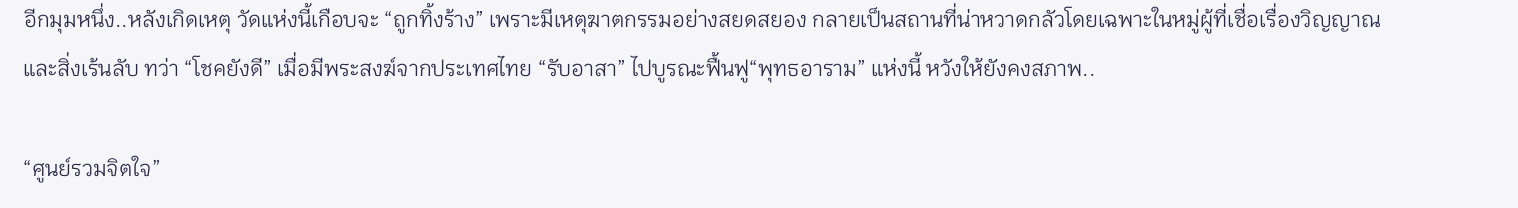อีกมุมหนึ่ง..หลังเกิดเหตุ วัดแห่งนี้เกือบจะ “ถูกทิ้งร้าง” เพราะมีเหตุฆาตกรรมอย่างสยดสยอง กลายเป็นสถานที่น่าหวาดกลัวโดยเฉพาะในหมู่ผู้ที่เชื่อเรื่องวิญญาณและสิ่งเร้นลับ ทว่า “โชคยังดี” เมื่อมีพระสงฆ์จากประเทศไทย “รับอาสา” ไปบูรณะฟื้นฟู“พุทธอาราม” แห่งนี้ หวังให้ยังคงสภาพ..

“ศูนย์รวมจิตใจ”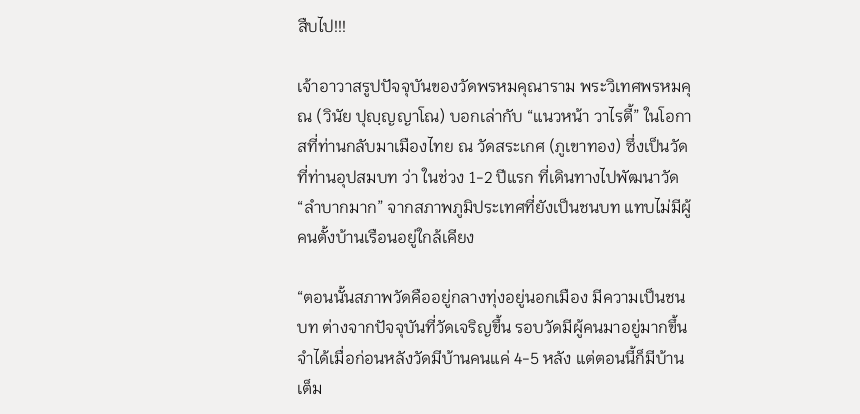สืบไป!!!

เจ้าอาวาสรูปปัจจุบันของวัดพรหมคุณาราม พระวิเทศพรหมคุณ (วินัย ปุญฺญญาโณ) บอกเล่ากับ “แนวหน้า วาไรตี้” ในโอกาสที่ท่านกลับมาเมืองไทย ณ วัดสระเกศ (ภูเขาทอง) ซึ่งเป็นวัดที่ท่านอุปสมบท ว่า ในช่วง 1-2 ปีแรก ที่เดินทางไปพัฒนาวัด “ลำบากมาก” จากสภาพภูมิประเทศที่ยังเป็นชนบท แทบไม่มีผู้คนตั้งบ้านเรือนอยู่ใกล้เคียง

“ตอนนั้นสภาพวัดคืออยู่กลางทุ่งอยู่นอกเมือง มีความเป็นชนบท ต่างจากปัจจุบันที่วัดเจริญขึ้น รอบวัดมีผู้คนมาอยู่มากขึ้น จำได้เมื่อก่อนหลังวัดมีบ้านคนแค่ 4-5 หลัง แต่ตอนนี้ก็มีบ้านเต็ม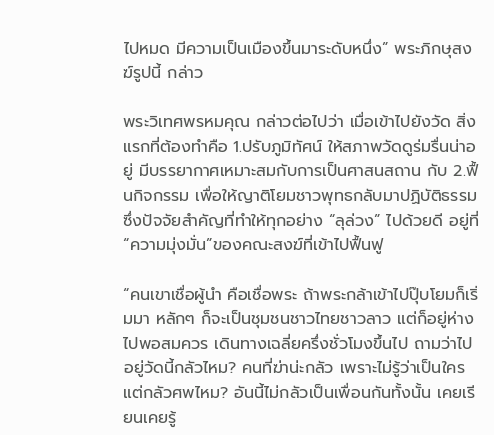ไปหมด มีความเป็นเมืองขึ้นมาระดับหนึ่ง” พระภิกษุสงฆ์รูปนี้ กล่าว

พระวิเทศพรหมคุณ กล่าวต่อไปว่า เมื่อเข้าไปยังวัด สิ่งแรกที่ต้องทำคือ 1.ปรับภูมิทัศน์ ให้สภาพวัดดูร่มรื่นน่าอยู่ มีบรรยากาศเหมาะสมกับการเป็นศาสนสถาน กับ 2.ฟื้นกิจกรรม เพื่อให้ญาติโยมชาวพุทธกลับมาปฏิบัติธรรม ซึ่งปัจจัยสำคัญที่ทำให้ทุกอย่าง “ลุล่วง” ไปด้วยดี อยู่ที่ “ความมุ่งมั่น”ของคณะสงฆ์ที่เข้าไปฟื้นฟู

“คนเขาเชื่อผู้นำ คือเชื่อพระ ถ้าพระกล้าเข้าไปปุ๊บโยมก็เริ่มมา หลักๆ ก็จะเป็นชุมชนชาวไทยชาวลาว แต่ก็อยู่ห่างไปพอสมควร เดินทางเฉลี่ยครึ่งชั่วโมงขึ้นไป ถามว่าไปอยู่วัดนี้กลัวไหม? คนที่ฆ่าน่ะกลัว เพราะไม่รู้ว่าเป็นใคร แต่กลัวศพไหม? อันนี้ไม่กลัวเป็นเพื่อนกันทั้งนั้น เคยเรียนเคยรู้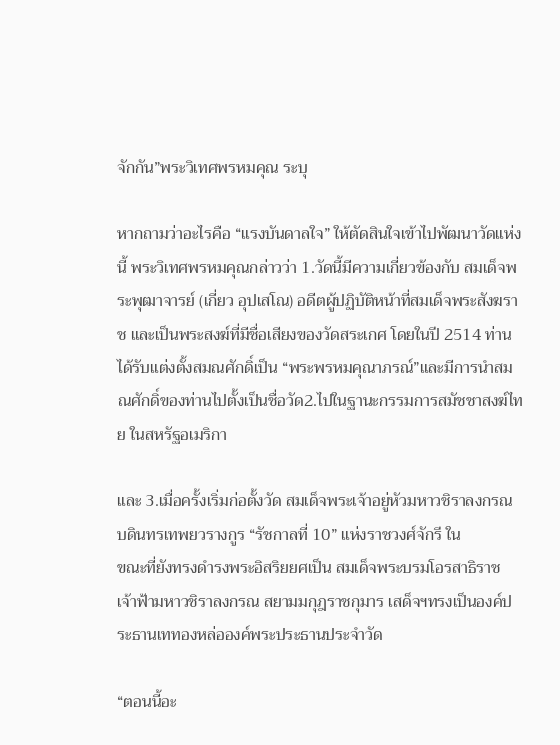จักกัน”พระวิเทศพรหมคุณ ระบุ

หากถามว่าอะไรคือ “แรงบันดาลใจ” ให้ตัดสินใจเข้าไปพัฒนาวัดแห่งนี้ พระวิเทศพรหมคุณกล่าวว่า 1.วัดนี้มีความเกี่ยวข้องกับ สมเด็จพระพุฒาจารย์ (เกี่ยว อุปเสโณ) อดีตผู้ปฏิบัติหน้าที่สมเด็จพระสังฆราช และเป็นพระสงฆ์ที่มีชื่อเสียงของวัดสระเกศ โดยในปี 2514 ท่านได้รับแต่งตั้งสมณศักดิ์เป็น “พระพรหมคุณาภรณ์”และมีการนำสมณศักดิ์ของท่านไปตั้งเป็นชื่อวัด2.ไปในฐานะกรรมการสมัชชาสงฆ์ไทย ในสหรัฐอเมริกา

และ 3.เมื่อครั้งเริ่มก่อตั้งวัด สมเด็จพระเจ้าอยู่หัวมหาวชิราลงกรณ บดินทรเทพยวรางกูร “รัชกาลที่ 10” แห่งราชวงศ์จักรี ใน
ขณะที่ยังทรงดำรงพระอิสริยยศเป็น สมเด็จพระบรมโอรสาธิราช เจ้าฟ้ามหาวชิราลงกรณ สยามมกุฎราชกุมาร เสด็จฯทรงเป็นองค์ประธานเททองหล่อองค์พระประธานประจำวัด

“ตอนนี้อะ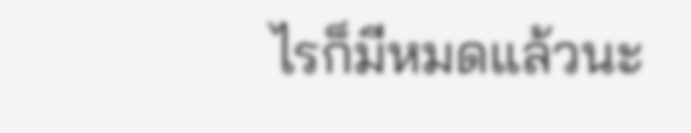ไรก็มีหมดแล้วนะ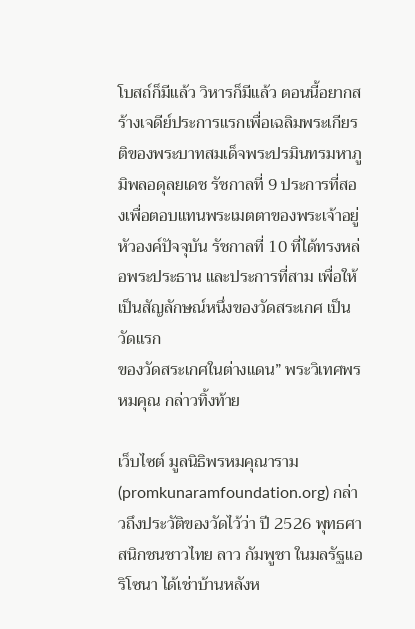โบสถ์ก็มีแล้ว วิหารก็มีแล้ว ตอนนี้อยากสร้างเจดีย์ประการแรกเพื่อเฉลิมพระเกียรติของพระบาทสมเด็จพระปรมินทรมหาภูมิพลอดุลยเดช รัชกาลที่ 9 ประการที่สองเพื่อตอบแทนพระเมตตาของพระเจ้าอยู่หัวองค์ปัจจุบัน รัชกาลที่ 10 ที่ได้ทรงหล่อพระประธาน และประการที่สาม เพื่อให้เป็นสัญลักษณ์หนึ่งของวัดสระเกศ เป็นวัดแรก
ของวัดสระเกศในต่างแดน” พระวิเทศพรหมคุณ กล่าวทิ้งท้าย

เว็บไซต์ มูลนิธิพรหมคุณาราม (promkunaramfoundation.org) กล่าวถึงประวัติของวัดไว้ว่า ปี 2526 พุทธศาสนิกชนชาวไทย ลาว กัมพูชา ในมลรัฐแอริโซนา ได้เช่าบ้านหลังห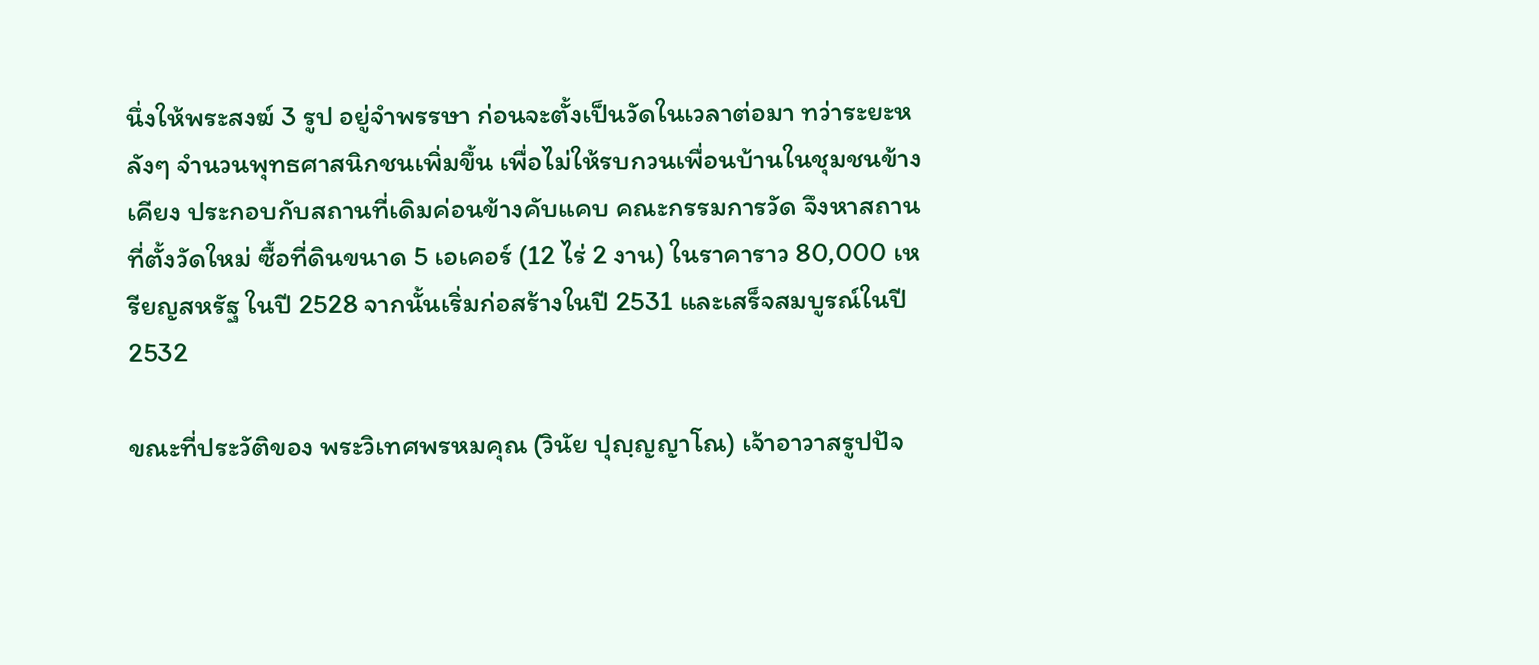นึ่งให้พระสงฆ์ 3 รูป อยู่จำพรรษา ก่อนจะตั้งเป็นวัดในเวลาต่อมา ทว่าระยะหลังๆ จำนวนพุทธศาสนิกชนเพิ่มขึ้น เพื่อไม่ให้รบกวนเพื่อนบ้านในชุมชนข้างเคียง ประกอบกับสถานที่เดิมค่อนข้างคับแคบ คณะกรรมการวัด จึงหาสถานที่ตั้งวัดใหม่ ซื้อที่ดินขนาด 5 เอเคอร์ (12 ไร่ 2 งาน) ในราคาราว 80,000 เหรียญสหรัฐ ในปี 2528 จากนั้นเริ่มก่อสร้างในปี 2531 และเสร็จสมบูรณ์ในปี 2532

ขณะที่ประวัติของ พระวิเทศพรหมคุณ (วินัย ปุญฺญญาโณ) เจ้าอาวาสรูปปัจ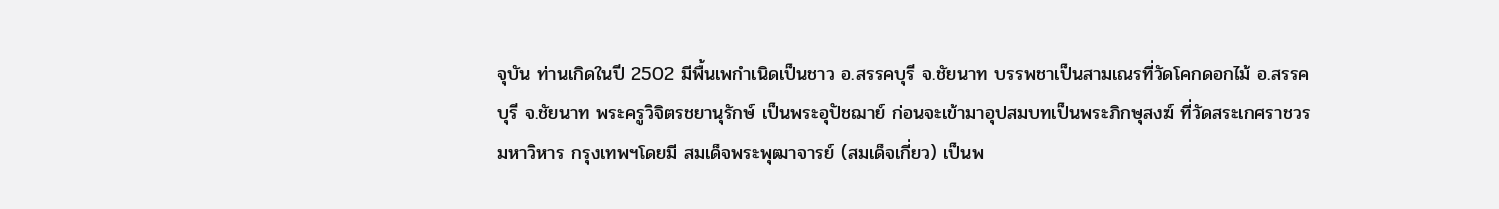จุบัน ท่านเกิดในปี 2502 มีพื้นเพกำเนิดเป็นชาว อ.สรรคบุรี จ.ชัยนาท บรรพชาเป็นสามเณรที่วัดโคกดอกไม้ อ.สรรคบุรี จ.ชัยนาท พระครูวิจิตรชยานุรักษ์ เป็นพระอุปัชฌาย์ ก่อนจะเข้ามาอุปสมบทเป็นพระภิกษุสงฆ์ ที่วัดสระเกศราชวรมหาวิหาร กรุงเทพฯโดยมี สมเด็จพระพุฒาจารย์ (สมเด็จเกี่ยว) เป็นพ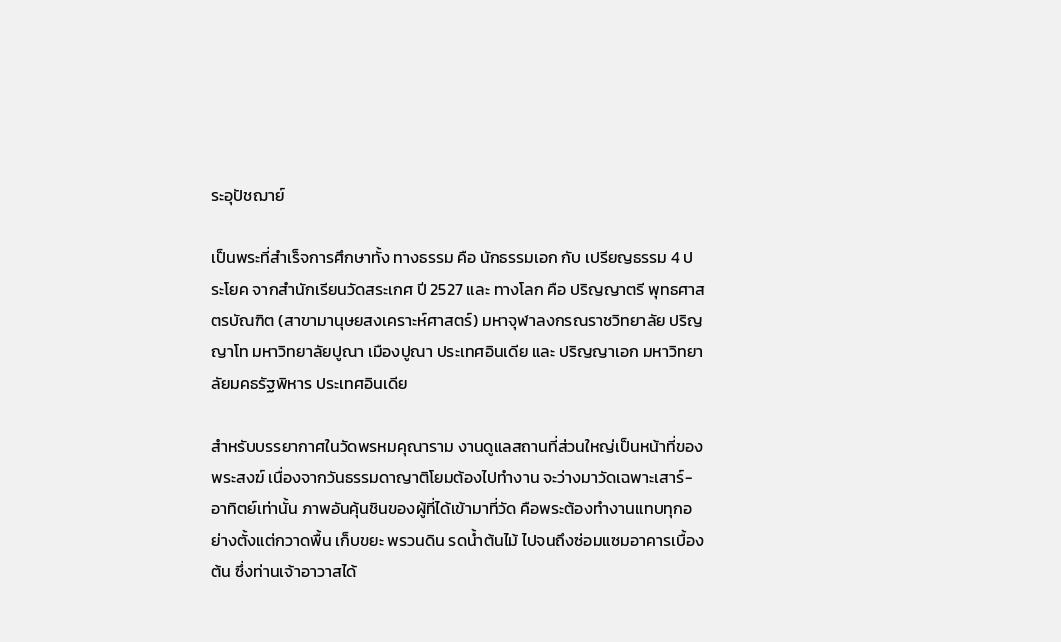ระอุปัชฌาย์

เป็นพระที่สำเร็จการศึกษาทั้ง ทางธรรม คือ นักธรรมเอก กับ เปรียญธรรม 4 ประโยค จากสำนักเรียนวัดสระเกศ ปี 2527 และ ทางโลก คือ ปริญญาตรี พุทธศาสตรบัณฑิต (สาขามานุษยสงเคราะห์ศาสตร์) มหาจุฬาลงกรณราชวิทยาลัย ปริญญาโท มหาวิทยาลัยปูณา เมืองปูณา ประเทศอินเดีย และ ปริญญาเอก มหาวิทยาลัยมคธรัฐพิหาร ประเทศอินเดีย

สำหรับบรรยากาศในวัดพรหมคุณาราม งานดูแลสถานที่ส่วนใหญ่เป็นหน้าที่ของพระสงฆ์ เนื่องจากวันธรรมดาญาติโยมต้องไปทำงาน จะว่างมาวัดเฉพาะเสาร์-อาทิตย์เท่านั้น ภาพอันคุ้นชินของผู้ที่ได้เข้ามาที่วัด คือพระต้องทำงานแทบทุกอย่างตั้งแต่กวาดพื้น เก็บขยะ พรวนดิน รดน้ำต้นไม้ ไปจนถึงซ่อมแซมอาคารเบื้องต้น ซึ่งท่านเจ้าอาวาสได้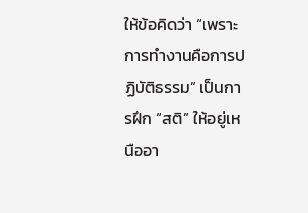ให้ข้อคิดว่า “เพราะการทำงานคือการปฏิบัติธรรม” เป็นการฝึก “สติ” ให้อยู่เหนืออา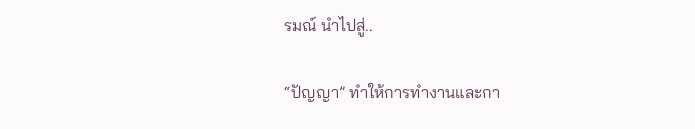รมณ์ นำไปสู่..

“ปัญญา” ทำให้การทำงานและกา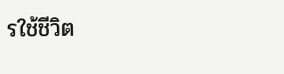รใช้ชีวิต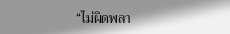“ไม่ผิดพลา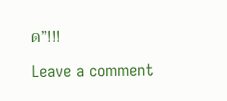ด”!!!

Leave a comment